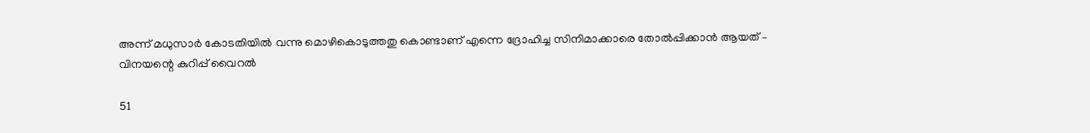അന്ന് മധുസാർ കോടതിയിൽ വന്നു മൊഴികൊടുത്തതു കൊണ്ടാണ് എന്നെ ദ്രോഹിച്ച സിനിമാക്കാരെ തോൽപ്പിക്കാൻ ആയത് – വിനയന്റെ കുറിപ്പ് വൈറൽ

51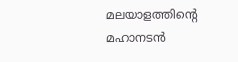മലയാളത്തിന്റെ മഹാനടൻ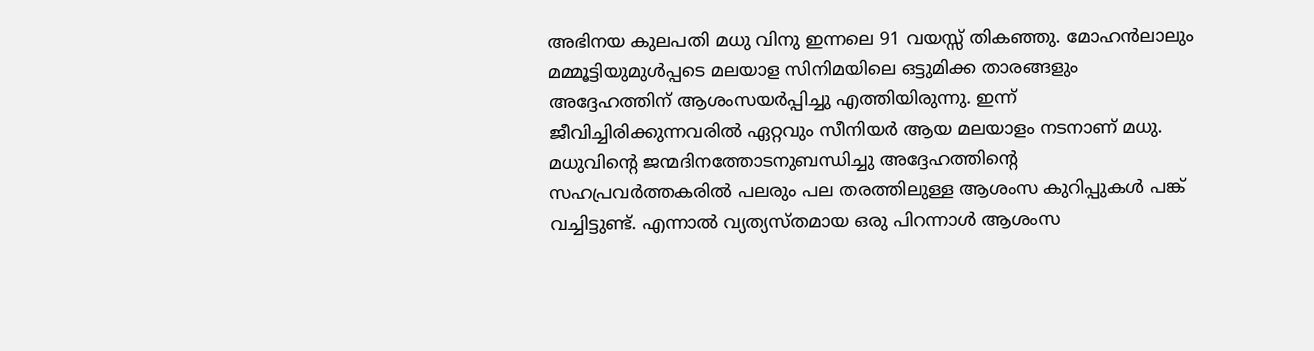അഭിനയ കുലപതി മധു വിനു ഇന്നലെ 91 വയസ്സ് തികഞ്ഞു. മോഹൻലാലും മമ്മൂട്ടിയുമുൾപ്പടെ മലയാള സിനിമയിലെ ഒട്ടുമിക്ക താരങ്ങളും അദ്ദേഹത്തിന് ആശംസയർപ്പിച്ചു എത്തിയിരുന്നു. ഇന്ന് ജീവിച്ചിരിക്കുന്നവരിൽ ഏറ്റവും സീനിയർ ആയ മലയാളം നടനാണ് മധു. മധുവിന്റെ ജന്മദിനത്തോടനുബന്ധിച്ചു അദ്ദേഹത്തിന്റെ സഹപ്രവർത്തകരിൽ പലരും പല തരത്തിലുള്ള ആശംസ കുറിപ്പുകൾ പങ്ക് വച്ചിട്ടുണ്ട്. എന്നാൽ വ്യത്യസ്തമായ ഒരു പിറന്നാൾ ആശംസ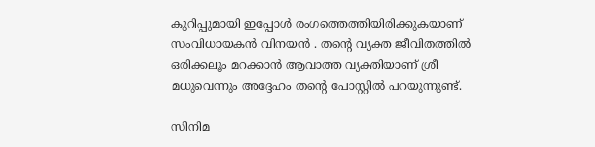കുറിപ്പുമായി ഇപ്പോൾ രംഗത്തെത്തിയിരിക്കുകയാണ് സംവിധായകൻ വിനയൻ . തന്റെ വ്യക്ത ജീവിതത്തിൽ ഒരിക്കലൂം മറക്കാൻ ആവാത്ത വ്യക്തിയാണ് ശ്രീ മധുവെന്നും അദ്ദേഹം തന്റെ പോസ്റ്റിൽ പറയുന്നുണ്ട്.

സിനിമ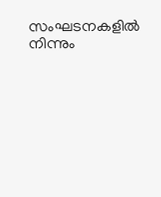സംഘടനകളിൽ നിന്നും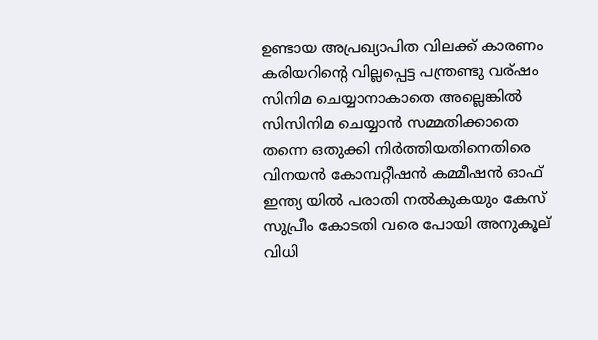ഉണ്ടായ അപ്രഖ്യാപിത വിലക്ക് കാരണം കരിയറിന്റെ വില്ലപ്പെട്ട പന്ത്രണ്ടു വര്ഷം സിനിമ ചെയ്യാനാകാതെ അല്ലെങ്കിൽ സിസിനിമ ചെയ്യാൻ സമ്മതിക്കാതെ തന്നെ ഒതുക്കി നിർത്തിയതിനെതിരെ വിനയൻ കോമ്പറ്റീഷൻ കമ്മീഷൻ ഓഫ് ഇന്ത്യ യിൽ പരാതി നൽകുകയും കേസ് സുപ്രീം കോടതി വരെ പോയി അനുകൂല് വിധി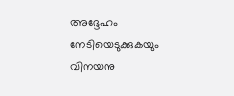അദ്ദേഹം നേടിയെടുക്കുകയും വിനയനു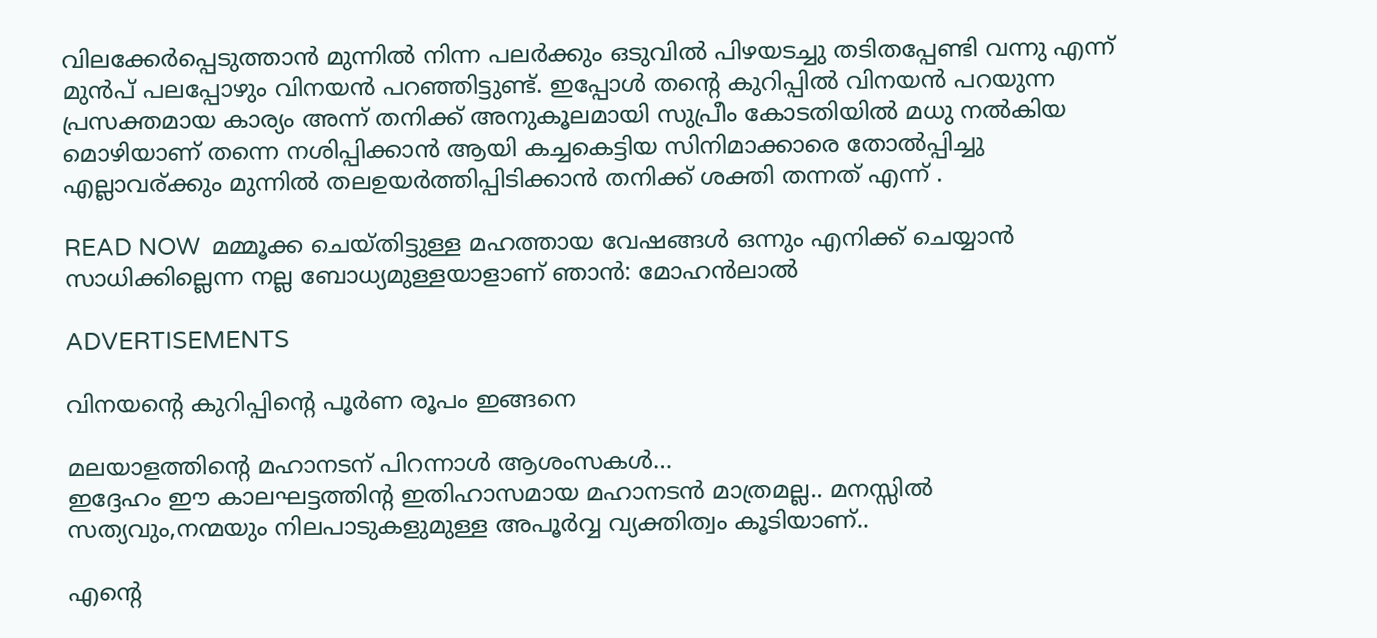വിലക്കേർപ്പെടുത്താൻ മുന്നിൽ നിന്ന പലർക്കും ഒടുവിൽ പിഴയടച്ചു തടിതപ്പേണ്ടി വന്നു എന്ന് മുൻപ് പലപ്പോഴും വിനയൻ പറഞ്ഞിട്ടുണ്ട്. ഇപ്പോൾ തന്റെ കുറിപ്പിൽ വിനയൻ പറയുന്ന പ്രസക്തമായ കാര്യം അന്ന് തനിക്ക് അനുകൂലമായി സുപ്രീം കോടതിയിൽ മധു നൽകിയ മൊഴിയാണ് തന്നെ നശിപ്പിക്കാൻ ആയി കച്ചകെട്ടിയ സിനിമാക്കാരെ തോൽപ്പിച്ചു എല്ലാവര്ക്കും മുന്നിൽ തലഉയർത്തിപ്പിടിക്കാൻ തനിക്ക് ശക്തി തന്നത് എന്ന് .

READ NOW  മമ്മൂക്ക ചെയ്തിട്ടുള്ള മഹത്തായ വേഷങ്ങൾ ഒന്നും എനിക്ക് ചെയ്യാൻ സാധിക്കില്ലെന്ന നല്ല ബോധ്യമുള്ളയാളാണ് ഞാൻ: മോഹൻലാൽ

ADVERTISEMENTS

വിനയന്റെ കുറിപ്പിന്റെ പൂർണ രൂപം ഇങ്ങനെ

മലയാളത്തിന്റെ മഹാനടന് പിറന്നാൾ ആശംസകൾ…
ഇദ്ദേഹം ഈ കാലഘട്ടത്തിന്റ ഇതിഹാസമായ മഹാനടൻ മാത്രമല്ല.. മനസ്സിൽ സത്യവും,നന്മയും നിലപാടുകളുമുള്ള അപൂർവ്വ വ്യക്തിത്വം കൂടിയാണ്..

എന്റെ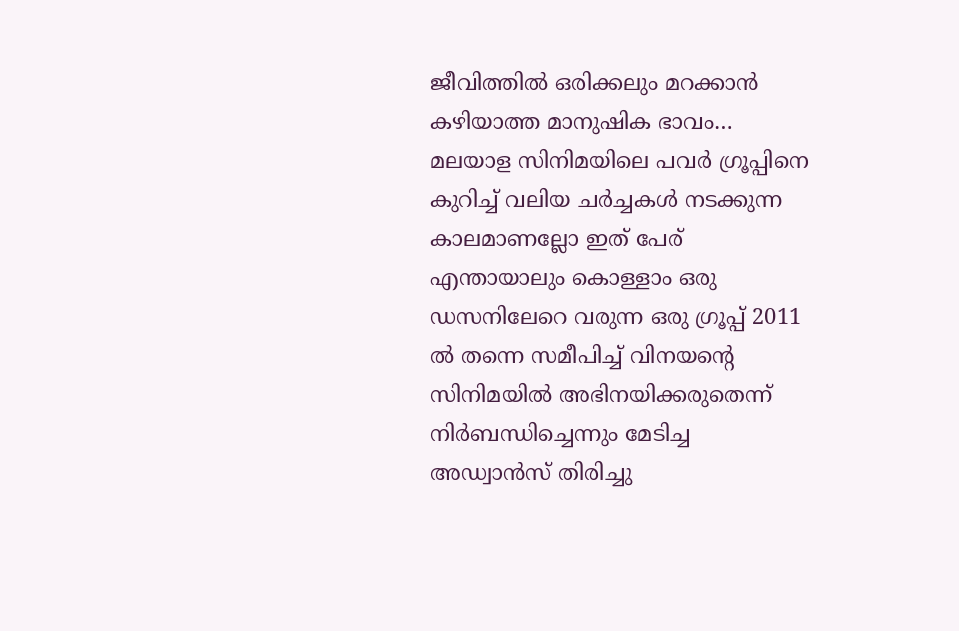ജീവിത്തിൽ ഒരിക്കലും മറക്കാൻ കഴിയാത്ത മാനുഷിക ഭാവം…
മലയാള സിനിമയിലെ പവർ ഗ്രൂപ്പിനെ കുറിച്ച് വലിയ ചർച്ചകൾ നടക്കുന്ന കാലമാണല്ലോ ഇത് പേര് എന്തായാലും കൊള്ളാം ഒരു ഡസനിലേറെ വരുന്ന ഒരു ഗ്രൂപ്പ് 2011 ൽ തന്നെ സമീപിച്ച് വിനയന്റെ സിനിമയിൽ അഭിനയിക്കരുതെന്ന് നിർബന്ധിച്ചെന്നും മേടിച്ച അഡ്വാൻസ് തിരിച്ചു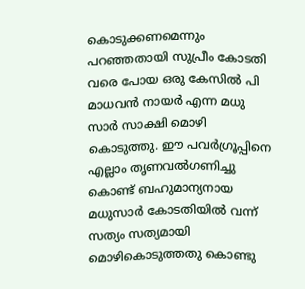കൊടുക്കണമെന്നും പറഞ്ഞതായി സുപ്രീം കോടതി വരെ പോയ ഒരു കേസിൽ പി മാധവൻ നായർ എന്ന മധു സാർ സാക്ഷി മൊഴി കൊടുത്തു. ഈ പവർഗ്രൂപ്പിനെ എല്ലാം തൃണവൽഗണിച്ചു കൊണ്ട് ബഹുമാന്യനായ മധുസാർ കോടതിയിൽ വന്ന് സത്യം സത്യമായി മൊഴികൊടുത്തതു കൊണ്ടു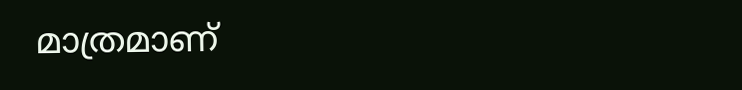മാത്രമാണ്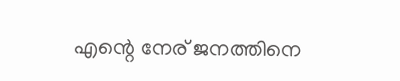എന്റെ നേര് ജനത്തിനെ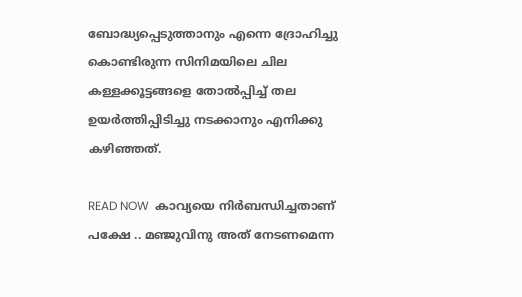ബോദ്ധ്യപ്പെടുത്താനും എന്നെ ദ്രോഹിച്ചു കൊണ്ടിരുന്ന സിനിമയിലെ ചില കള്ളക്കൂട്ടങ്ങളെ തോൽപ്പിച്ച് തല ഉയർത്തിപ്പിടിച്ചു നടക്കാനും എനിക്കു കഴിഞ്ഞത്.

READ NOW  കാവ്യയെ നിർബന്ധിച്ചതാണ് പക്ഷേ .. മഞ്ജുവിനു അത് നേടണമെന്ന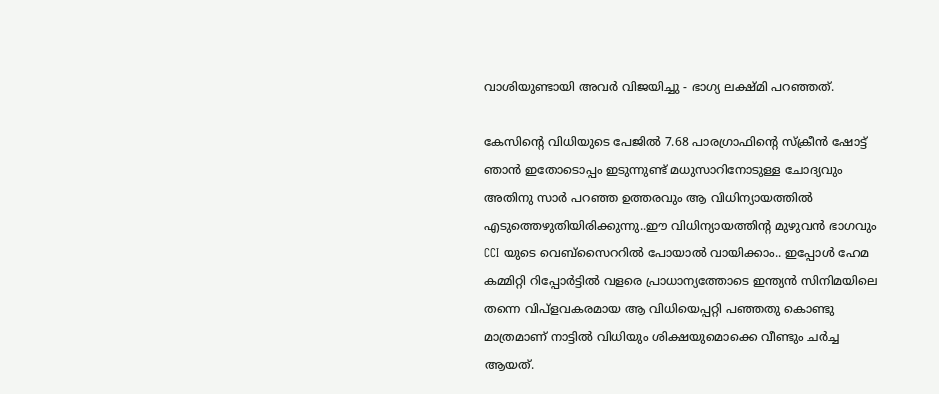വാശിയുണ്ടായി അവർ വിജയിച്ചു - ഭാഗ്യ ലക്ഷ്മി പറഞ്ഞത്.

കേസിന്റെ വിധിയുടെ പേജിൽ 7.68 പാരഗ്രാഫിന്റെ സ്ക്രീൻ ഷോട്ട് ഞാൻ ഇതോടൊപ്പം ഇടുന്നുണ്ട് മധുസാറിനോടുള്ള ചോദ്യവും അതിനു സാർ പറഞ്ഞ ഉത്തരവും ആ വിധിന്യായത്തിൽ എടുത്തെഴുതിയിരിക്കുന്നു..ഈ വിധിന്യായത്തിന്റ മുഴുവൻ ഭാഗവും CCI യുടെ വെബ്സൈററിൽ പോയാൽ വായിക്കാം.. ഇപ്പോൾ ഹേമ കമ്മിറ്റി റിപ്പോർട്ടിൽ വളരെ പ്രാധാന്യത്തോടെ ഇന്ത്യൻ സിനിമയിലെ തന്നെ വിപ്ളവകരമായ ആ വിധിയെപ്പറ്റി പഞ്ഞതു കൊണ്ടു മാത്രമാണ് നാട്ടിൽ വിധിയും ശിക്ഷയുമൊക്കെ വീണ്ടും ചർച്ച ആയത്.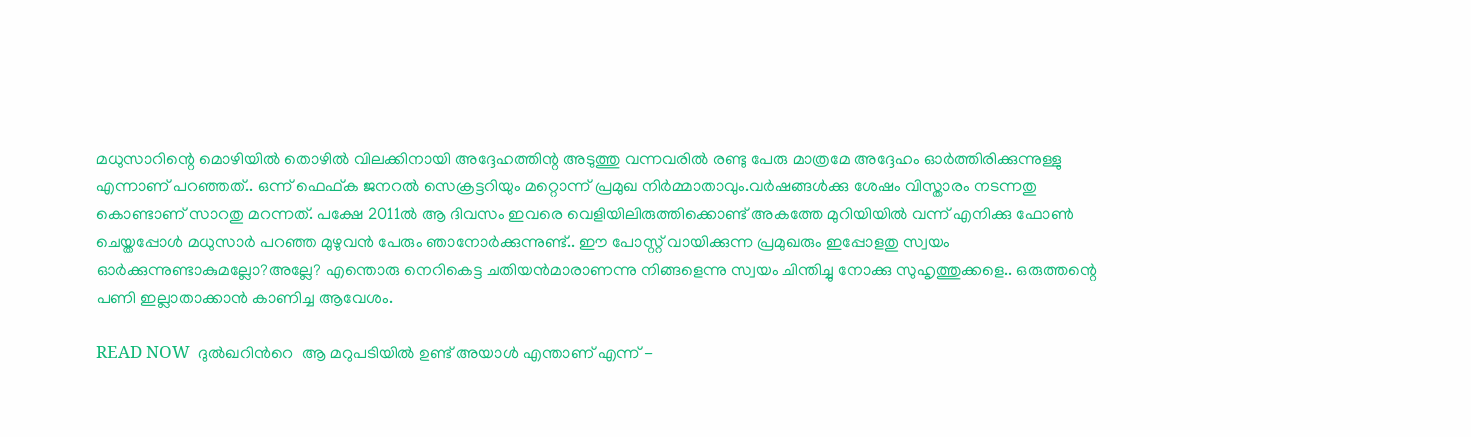മധുസാറിന്റെ മൊഴിയിൽ തൊഴിൽ വിലക്കിനായി അദ്ദേഹത്തിന്റ അടുത്തു വന്നവരിൽ രണ്ടു പേരു മാത്രമേ അദ്ദേഹം ഓർത്തിരിക്കുന്നുള്ളു എന്നാണ് പറഞ്ഞത്.. ഒന്ന് ഫെഫ്ക ജനറൽ സെക്രട്ടറിയും മറ്റൊന്ന് പ്രമുഖ നിർമ്മാതാവും.വർഷങ്ങൾക്കു ശേഷം വിസ്താരം നടന്നതു കൊണ്ടാണ് സാറതു മറന്നത്. പക്ഷേ 2011ൽ ആ ദിവസം ഇവരെ വെളിയിലിരുത്തിക്കൊണ്ട് അകത്തേ മുറിയിയിൽ വന്ന് എനിക്കു ഫോൺ ചെയ്തപ്പോൾ മധുസാർ പറഞ്ഞ മുഴുവൻ പേരും ഞാനോർക്കുന്നുണ്ട്.. ഈ പോസ്റ്റ് വായിക്കുന്ന പ്രമുഖരും ഇപ്പോളതു സ്വയം ഓർക്കുന്നുണ്ടാകുമല്ലോ?അല്ലേ? എന്തൊരു നെറികെട്ട ചതിയൻമാരാണന്നു നിങ്ങളെന്നു സ്വയം ചിന്തിച്ചു നോക്കു സുഹൃത്തുക്കളെ.. ഒരുത്തന്റെ പണി ഇല്ലാതാക്കാൻ കാണിച്ച ആവേശം.

READ NOW  ദുൽഖറിന്‍റെ  ആ മറുപടിയിൽ ഉണ്ട് അയാൾ എന്താണ് എന്ന് -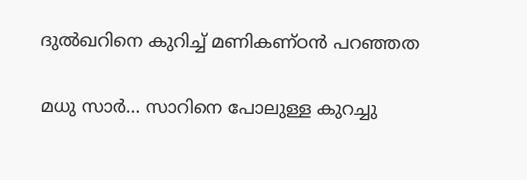ദുൽഖറിനെ കുറിച്ച് മണികണ്ഠൻ പറഞ്ഞത

മധു സാർ… സാറിനെ പോലുള്ള കുറച്ചു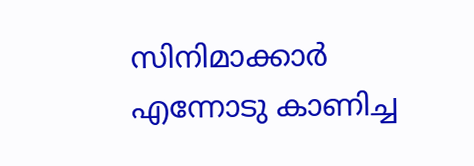സിനിമാക്കാർ എന്നോടു കാണിച്ച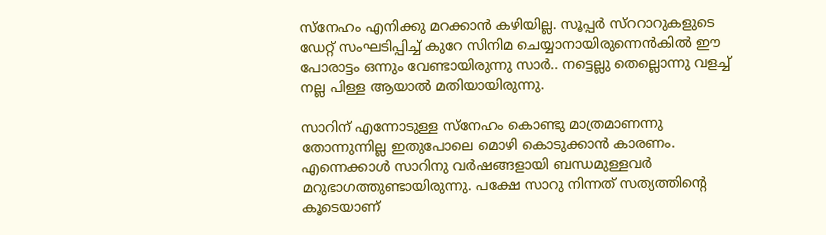സ്നേഹം എനിക്കു മറക്കാൻ കഴിയില്ല. സൂപ്പർ സ്ററാറുകളുടെ ഡേറ്റ് സംഘടിപ്പിച്ച് കുറേ സിനിമ ചെയ്യാനായിരുന്നെൻകിൽ ഈ പോരാട്ടം ഒന്നും വേണ്ടായിരുന്നു സാർ.. നട്ടെല്ലു തെല്ലൊന്നു വളച്ച് നല്ല പിള്ള ആയാൽ മതിയായിരുന്നു.

സാറിന് എന്നോടുള്ള സ്നേഹം കൊണ്ടു മാത്രമാണന്നു തോന്നുന്നില്ല ഇതുപോലെ മൊഴി കൊടുക്കാൻ കാരണം. എന്നെക്കാൾ സാറിനു വർഷങ്ങളായി ബന്ധമുള്ളവർ മറുഭാഗത്തുണ്ടായിരുന്നു. പക്ഷേ സാറു നിന്നത് സത്യത്തിന്റെ കൂടെയാണ്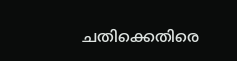ചതിക്കെതിരെ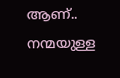ആണ്.. നന്മയുള്ള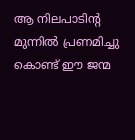ആ നിലപാടിന്റ മുന്നിൽ പ്രണമിച്ചു കൊണ്ട് ഈ ജന്മ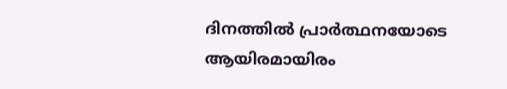ദിനത്തിൽ പ്രാർത്ഥനയോടെ ആയിരമായിരം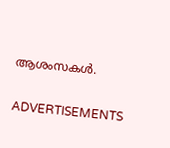ആശംസകൾ.

ADVERTISEMENTS